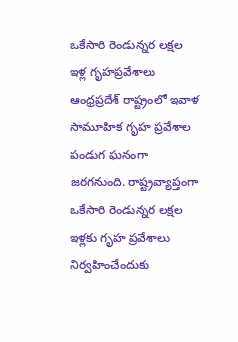ఒకేసారి రెండున్నర లక్షల ఇళ్ల గృహప్రవేశాలు
ఆంధ్రప్రదేశ్ రాష్ట్రంలో ఇవాళ సామూహిక గృహ ప్రవేశాల పండుగ ఘనంగా జరగనుంది. రాష్ట్రవ్యాప్తంగా ఒకేసారి రెండున్నర లక్షల ఇళ్లకు గృహ ప్రవేశాలు నిర్వహించేందుకు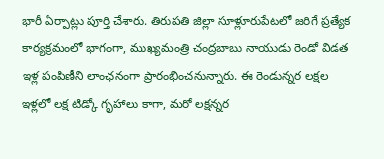భారీ ఏర్పాట్లు పూర్తి చేశారు. తిరుపతి జిల్లా సూళ్లూరుపేటలో జరిగే ప్రత్యేక కార్యక్రమంలో భాగంగా, ముఖ్యమంత్రి చంద్రబాబు నాయుడు రెండో విడత ఇళ్ల పంపిణీని లాంఛనంగా ప్రారంభించనున్నారు. ఈ రెండున్నర లక్షల ఇళ్లలో లక్ష టిడ్కో గృహాలు కాగా, మరో లక్షన్నర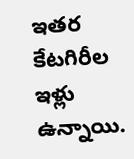ఇతర కేటగిరీల ఇళ్లు ఉన్నాయి.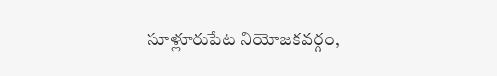సూళ్లూరుపేట నియోజకవర్గం,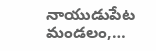నాయుడుపేట మండలం,…